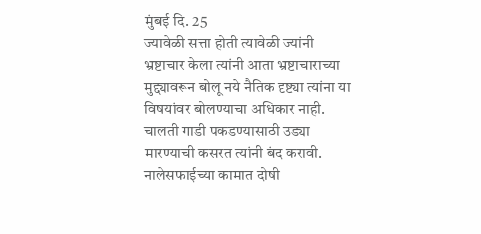मुंबई दि. 25
ज्यावेळी सत्ता होती त्यावेळी ज्यांनी भ्रष्टाचार केला त्यांनी आता भ्रष्टाचाराच्या मुद्द्यावरून बोलू नये नैतिक दृष्ट्या त्यांना या विषयांवर बोलण्याचा अधिकार नाही. चालती गाडी पकडण्यासाठी उड्या मारण्याची कसरत त्यांनी बंद करावी. नालेसफाईच्या कामात दोषी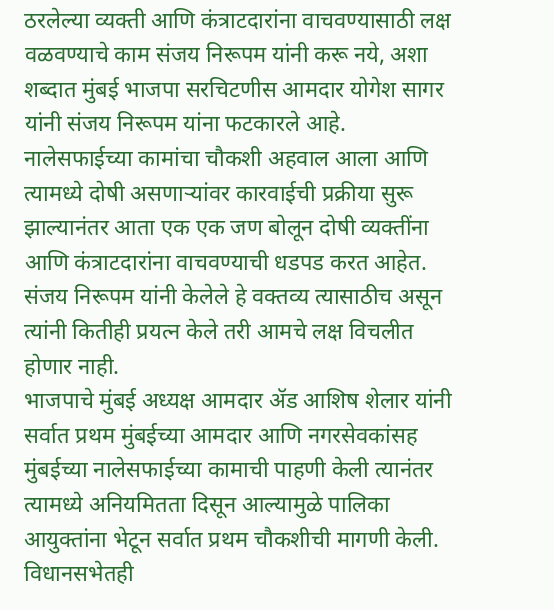ठरलेल्या व्यक्ती आणि कंत्राटदारांना वाचवण्यासाठी लक्ष वळवण्याचे काम संजय निरूपम यांनी करू नये, अशा शब्दात मुंबई भाजपा सरचिटणीस आमदार योगेश सागर यांनी संजय निरूपम यांना फटकारले आहे.
नालेसफाईच्या कामांचा चौकशी अहवाल आला आणि त्यामध्ये दोषी असणाऱ्यांवर कारवाईची प्रक्रीया सुरू झाल्यानंतर आता एक एक जण बोलून दोषी व्यक्तींना आणि कंत्राटदारांना वाचवण्याची धडपड करत आहेत. संजय निरूपम यांनी केलेले हे वक्तव्य त्यासाठीच असून त्यांनी कितीही प्रयत्न केले तरी आमचे लक्ष विचलीत होणार नाही.
भाजपाचे मुंबई अध्यक्ष आमदार ॲड आशिष शेलार यांनी सर्वात प्रथम मुंबईच्या आमदार आणि नगरसेवकांसह मुंबईच्या नालेसफाईच्या कामाची पाहणी केली त्यानंतर त्यामध्ये अनियमितता दिसून आल्यामुळे पालिका आयुक्तांना भेटून सर्वात प्रथम चौकशीची मागणी केली. विधानसभेतही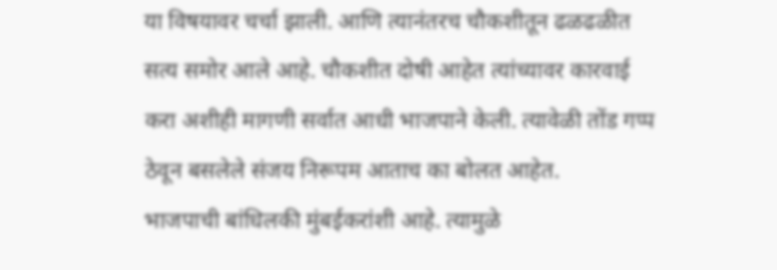या विषयावर चर्चा झाली. आणि त्यानंतरच चौकशीतून ढळढळीत सत्य समोर आले आहे. चौकशीत दोषी आहेत त्यांच्यावर कारवाई करा अशीही मागणी सर्वात आधी भाजपाने केली. त्यावेळी तोंड गप्प ठेवून बसलेले संजय निरूपम आताच का बोलत आहेत.
भाजपाची बांधिलकी मुंबईकरांशी आहे. त्यामुळे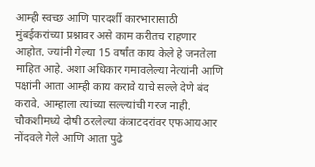आम्ही स्वच्छ आणि पारदर्शी कारभारासाठी मुंबईकरांच्या प्रश्नावर असे काम करीतच राहणार आहोत. ज्यांनी गेल्या 15 वर्षांत काय केले हे जनतेला माहित आहे. अशा अधिकार गमावलेल्या नेत्यांनी आणि पक्षांनी आता आम्ही काय करावे याचे सल्ले देणे बंद करावे. आम्हाला त्यांच्या सल्ल्यांची गरज नाही. चौकशीमध्ये दोषी ठरलेल्या कंत्राटदरांवर एफआयआर नोंदवले गेले आणि आता पुढे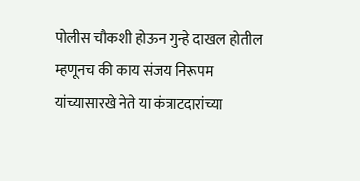पोलीस चौकशी होऊन गुन्हे दाखल होतील म्हणूनच की काय संजय निरूपम यांच्यासारखे नेते या कंत्राटदारांच्या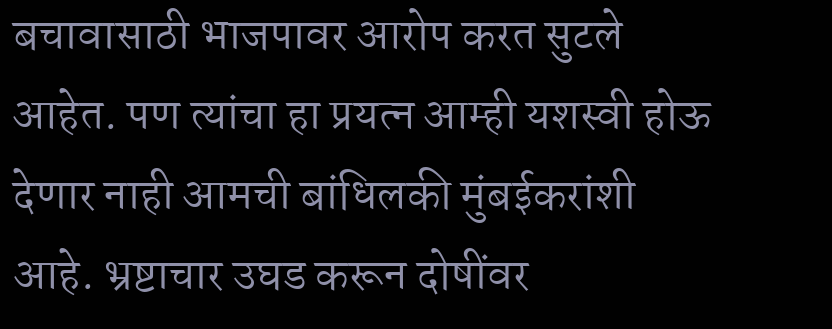बचावासाठी भाजपावर आरोप करत सुटले आहेत. पण त्यांचा हा प्रयत्न आम्ही यशस्वी होऊ देणार नाही आमची बांधिलकी मुंबईकरांशी आहे. भ्रष्टाचार उघड करून दोषींवर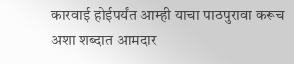कारवाई होईपर्यंत आम्ही याचा पाठपुरावा करूच अशा शब्दात आमदार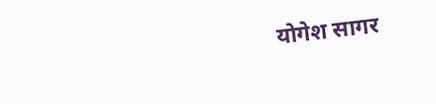योगेश सागर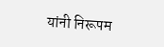यांनी निरूपम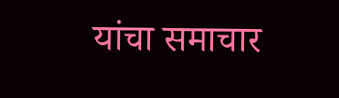यांचा समाचार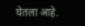घेतला आहे.